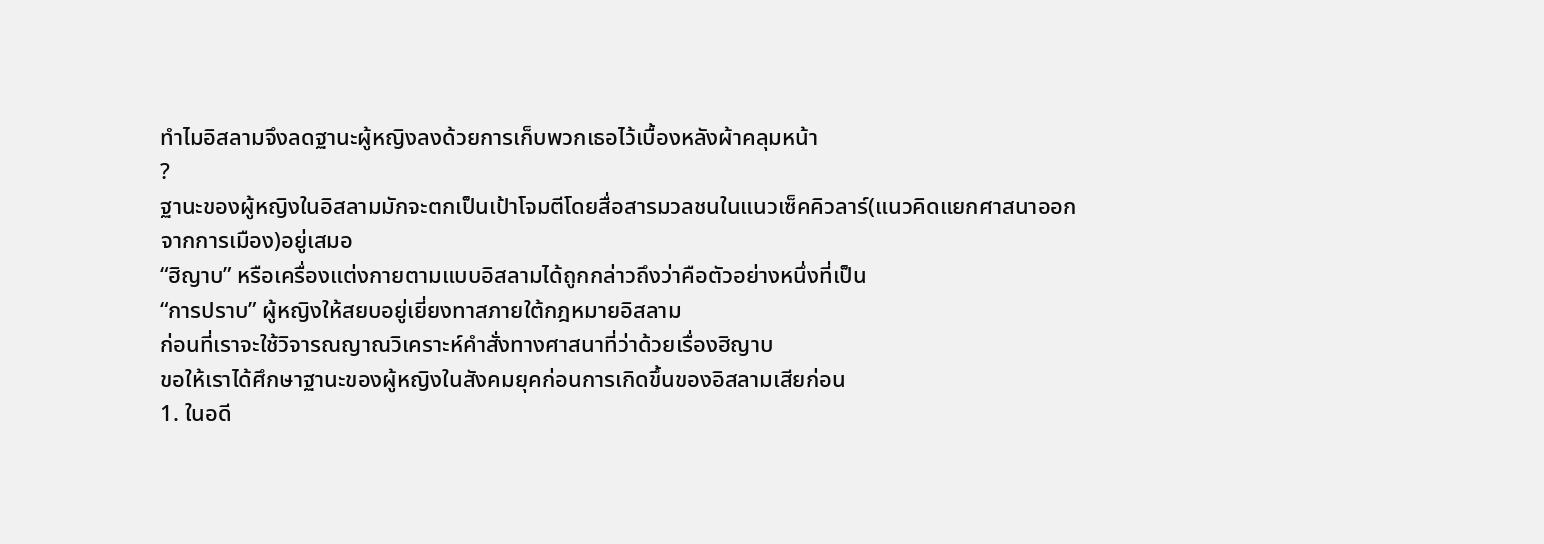ทำไมอิสลามจึงลดฐานะผู้หญิงลงด้วยการเก็บพวกเธอไว้เบื้องหลังผ้าคลุมหน้า
?
ฐานะของผู้หญิงในอิสลามมักจะตกเป็นเป้าโจมตีโดยสื่อสารมวลชนในแนวเซ็คคิวลาร์(แนวคิดแยกศาสนาออกจากการเมือง)อยู่เสมอ
“ฮิญาบ” หรือเครื่องแต่งกายตามแบบอิสลามได้ถูกกล่าวถึงว่าคือตัวอย่างหนึ่งที่เป็น
“การปราบ” ผู้หญิงให้สยบอยู่เยี่ยงทาสภายใต้กฎหมายอิสลาม
ก่อนที่เราจะใช้วิจารณญาณวิเคราะห์คำสั่งทางศาสนาที่ว่าด้วยเรื่องฮิญาบ
ขอให้เราได้ศึกษาฐานะของผู้หญิงในสังคมยุคก่อนการเกิดขึ้นของอิสลามเสียก่อน
1. ในอดี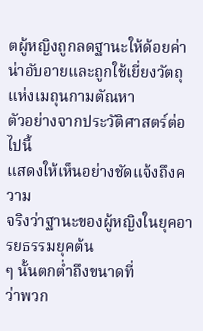ตผู้หญิงถูกลดฐานะให้ด้อยค่าน่าอับอายและถูกใช้เยี่ยงวัตถุ
แห่งเมถุนกามตัณหา
ตัวอย่างจากประวัติศาสตร์ต่อไปนี้
แสดงให้เห็นอย่างชัดแจ้งถึงความ
จริงว่าฐานะของผู้หญิงในยุคอารยธรรมยุคต้น
ๆ นั้นตกต่ำถึงขนาดที่
ว่าพวก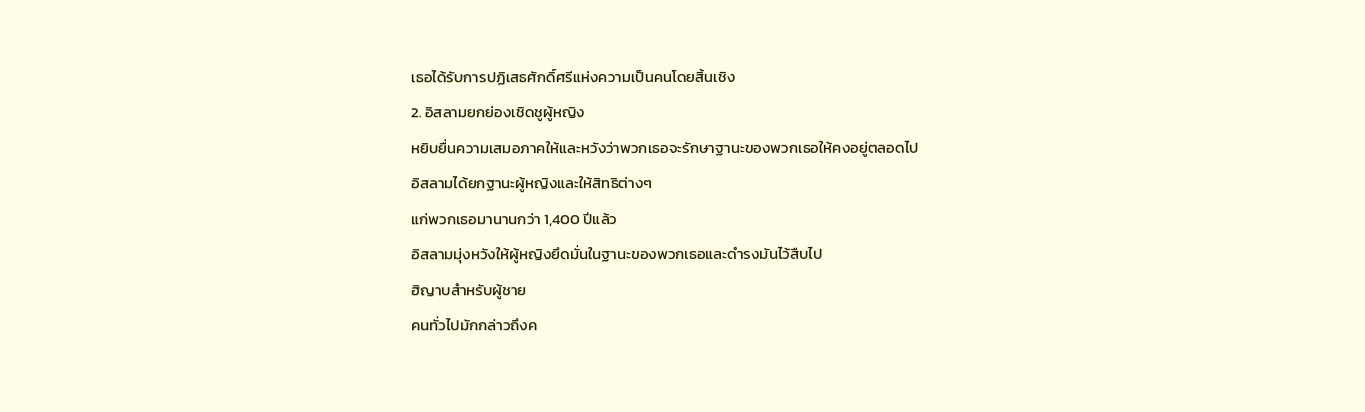เธอได้รับการปฏิเสธศักดิ์ศรีแห่งความเป็นคนโดยสิ้นเชิง
2. อิสลามยกย่องเชิดชูผู้หญิง
หยิบยื่นความเสมอภาคให้และหวังว่าพวกเธอจะรักษาฐานะของพวกเธอให้คงอยู่ตลอดไป
อิสลามได้ยกฐานะผู้หญิงและให้สิทธิต่างๆ
แก่พวกเธอมานานกว่า 1,400 ปีแล้ว
อิสลามมุ่งหวังให้ผู้หญิงยึดมั่นในฐานะของพวกเธอและดำรงมันไว้สืบไป
ฮิญาบสำหรับผู้ชาย
คนทั่วไปมักกล่าวถึงค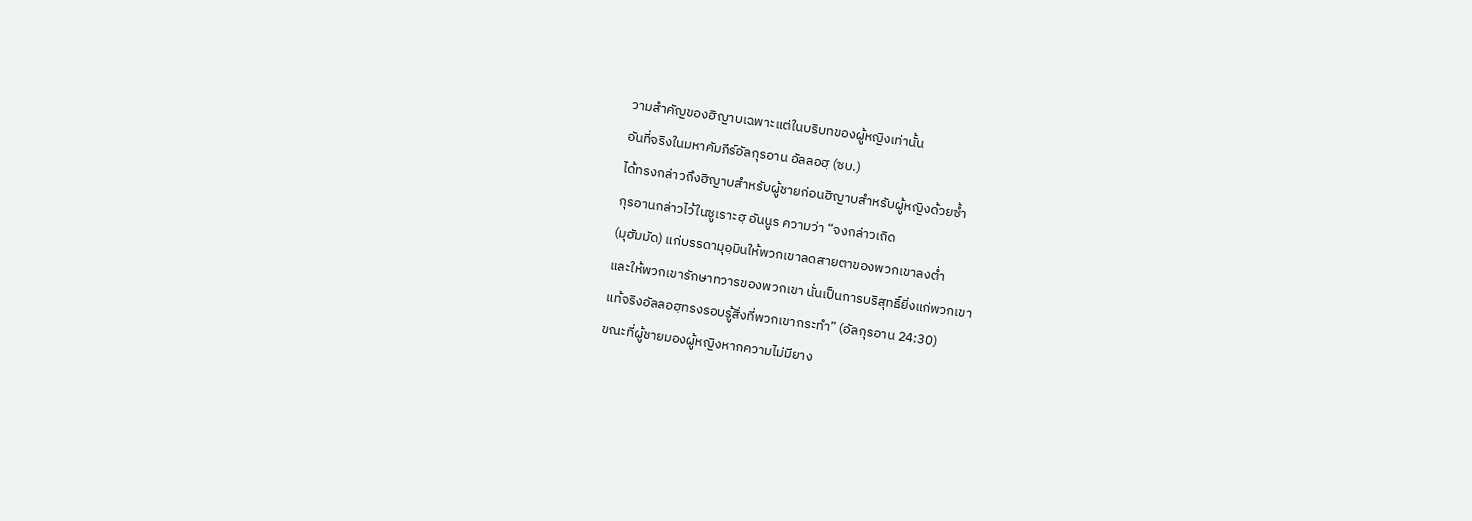วามสำคัญของฮิญาบเฉพาะแต่ในบริบทของผู้หญิงเท่านั้น
อันที่จริงในมหาคัมภีร์อัลกุรอาน อัลลอฮฺ (ซบ.)
ได้ทรงกล่าวถึงฮิญาบสำหรับผู้ชายก่อนฮิญาบสำหรับผู้หญิงด้วยซ้ำ
กุรอานกล่าวไว้ในซูเราะฮฺ อันนูร ความว่า “จงกล่าวเถิด
(มุฮัมมัด) แก่บรรดามุอฺมินให้พวกเขาลดสายตาของพวกเขาลงต่ำ
และให้พวกเขารักษาทวารของพวกเขา นั่นเป็นการบริสุทธิ์ยิ่งแก่พวกเขา
แท้จริงอัลลอฮฺทรงรอบรู้สิ่งที่พวกเขากระทำ” (อัลกุรอาน 24:30)
ขณะที่ผู้ชายมองผู้หญิงหากความไม่มียาง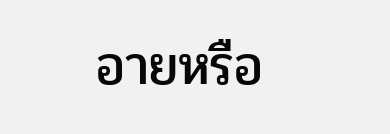อายหรือ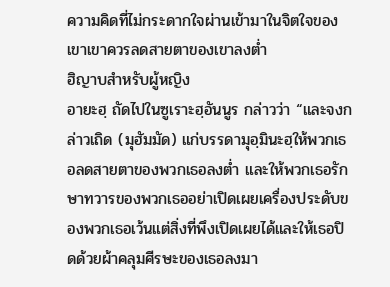ความคิดที่ไม่กระดากใจผ่านเข้ามาในจิตใจของเขาเขาควรลดสายตาของเขาลงต่ำ
ฮิญาบสำหรับผู้หญิง
อายะฮฺ ถัดไปในซูเราะฮฺอันนูร กล่าวว่า “และจงกล่าวเถิด (มุฮัมมัด) แก่บรรดามุอฺมินะฮฺให้พวกเธอลดสายตาของพวกเธอลงต่ำ และให้พวกเธอรักษาทวารของพวกเธออย่าเปิดเผยเครื่องประดับของพวกเธอเว้นแต่สิ่งที่พึงเปิดเผยได้และให้เธอปิดด้วยผ้าคลุมศีรษะของเธอลงมา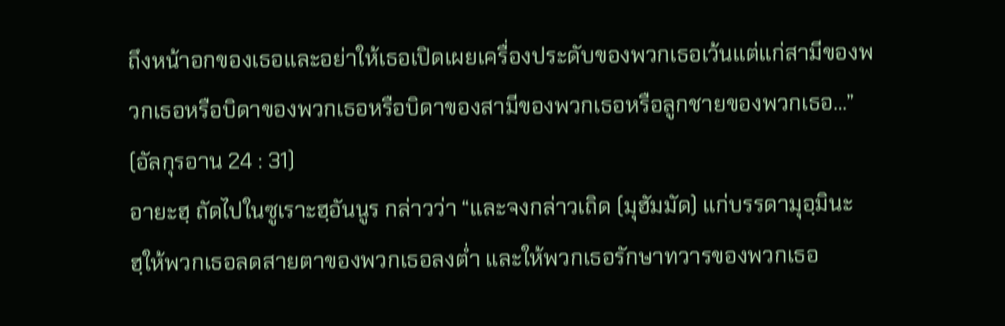ถึงหน้าอกของเธอและอย่าให้เธอเปิดเผยเครื่องประดับของพวกเธอเว้นแต่แก่สามีของพวกเธอหรือบิดาของพวกเธอหรือบิดาของสามีของพวกเธอหรือลูกชายของพวกเธอ…” (อัลกุรอาน 24 : 31)
อายะฮฺ ถัดไปในซูเราะฮฺอันนูร กล่าวว่า “และจงกล่าวเถิด (มุฮัมมัด) แก่บรรดามุอฺมินะฮฺให้พวกเธอลดสายตาของพวกเธอลงต่ำ และให้พวกเธอรักษาทวารของพวกเธอ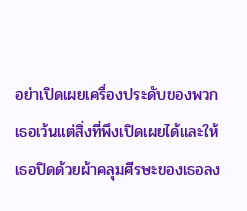อย่าเปิดเผยเครื่องประดับของพวกเธอเว้นแต่สิ่งที่พึงเปิดเผยได้และให้เธอปิดด้วยผ้าคลุมศีรษะของเธอลง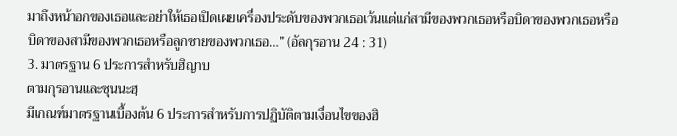มาถึงหน้าอกของเธอและอย่าให้เธอเปิดเผยเครื่องประดับของพวกเธอเว้นแต่แก่สามีของพวกเธอหรือบิดาของพวกเธอหรือบิดาของสามีของพวกเธอหรือลูกชายของพวกเธอ…” (อัลกุรอาน 24 : 31)
3. มาตรฐาน 6 ประการสำหรับฮิญาบ
ตามกุรอานและซุนนะฮฺ
มีเกณฑ์มาตรฐานเบื้องต้น 6 ประการสำหรับการปฏิบัติตามเงื่อนไขของฮิ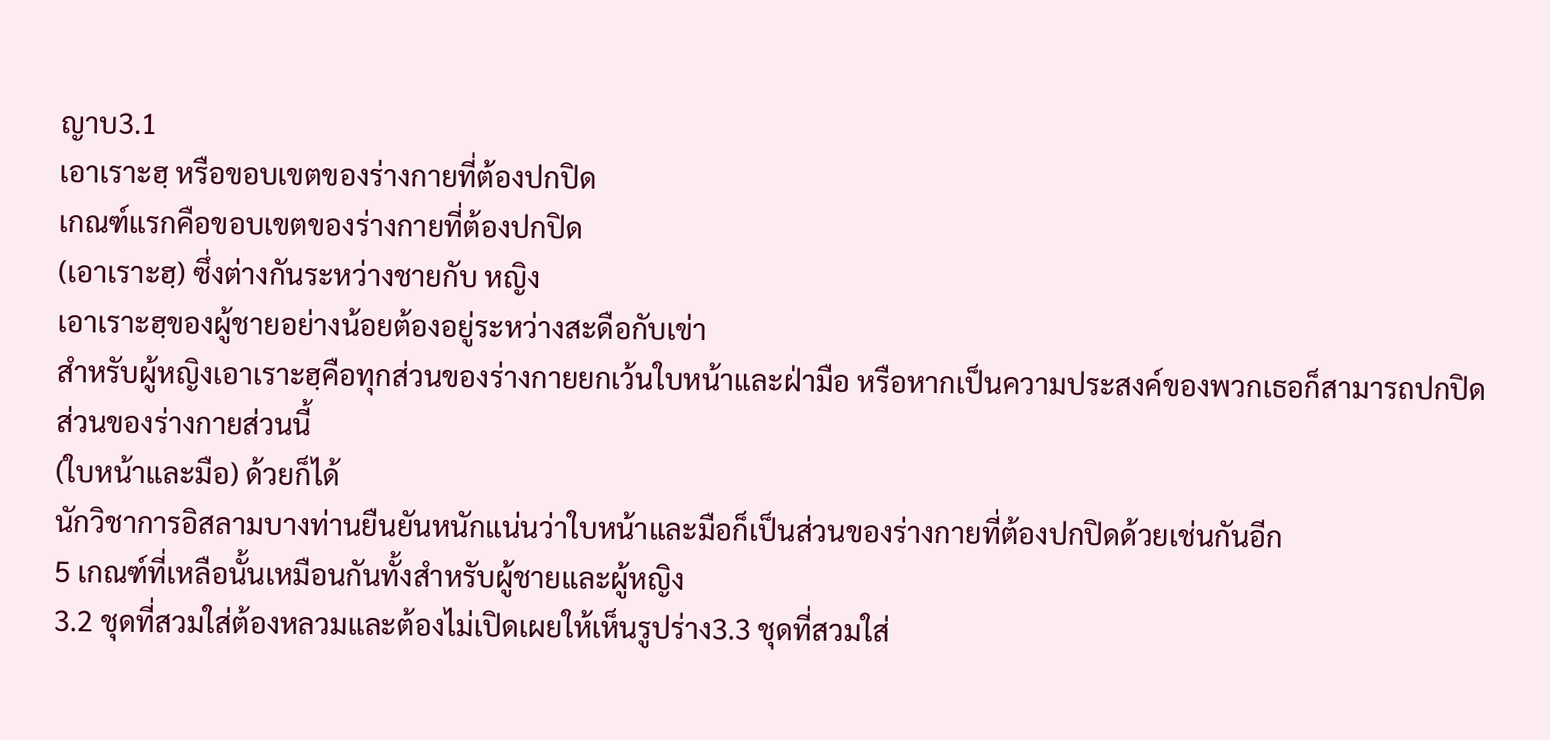ญาบ3.1
เอาเราะฮฺ หรือขอบเขตของร่างกายที่ต้องปกปิด
เกณฑ์แรกคือขอบเขตของร่างกายที่ต้องปกปิด
(เอาเราะฮฺ) ซึ่งต่างกันระหว่างชายกับ หญิง
เอาเราะฮฺของผู้ชายอย่างน้อยต้องอยู่ระหว่างสะดือกับเข่า
สำหรับผู้หญิงเอาเราะฮฺคือทุกส่วนของร่างกายยกเว้นใบหน้าและฝ่ามือ หรือหากเป็นความประสงค์ของพวกเธอก็สามารถปกปิดส่วนของร่างกายส่วนนี้
(ใบหน้าและมือ) ด้วยก็ได้
นักวิชาการอิสลามบางท่านยืนยันหนักแน่นว่าใบหน้าและมือก็เป็นส่วนของร่างกายที่ต้องปกปิดด้วยเช่นกันอีก
5 เกณฑ์ที่เหลือนั้นเหมือนกันทั้งสำหรับผู้ชายและผู้หญิง
3.2 ชุดที่สวมใส่ต้องหลวมและต้องไม่เปิดเผยให้เห็นรูปร่าง3.3 ชุดที่สวมใส่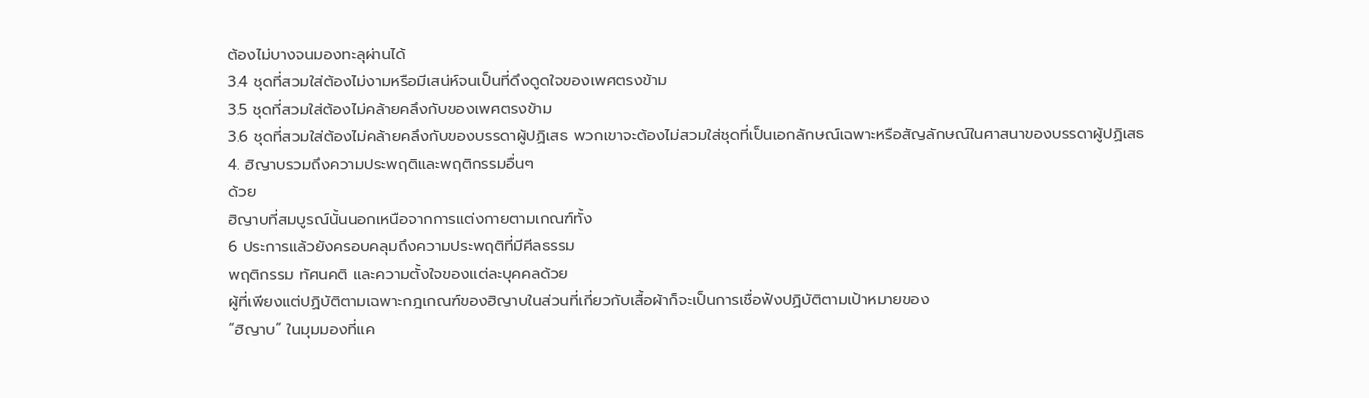ต้องไม่บางจนมองทะลุผ่านได้
3.4 ชุดที่สวมใส่ต้องไม่งามหรือมีเสน่ห์จนเป็นที่ดึงดูดใจของเพศตรงข้าม
3.5 ชุดที่สวมใส่ต้องไม่คล้ายคลึงกับของเพศตรงข้าม
3.6 ชุดที่สวมใส่ต้องไม่คล้ายคลึงกับของบรรดาผู้ปฏิเสธ พวกเขาจะต้องไม่สวมใส่ชุดที่เป็นเอกลักษณ์เฉพาะหรือสัญลักษณ์ในศาสนาของบรรดาผู้ปฏิเสธ
4. ฮิญาบรวมถึงความประพฤติและพฤติกรรมอื่นๆ
ด้วย
ฮิญาบที่สมบูรณ์นั้นนอกเหนือจากการแต่งกายตามเกณฑ์ทั้ง
6 ประการแล้วยังครอบคลุมถึงความประพฤติที่มีศีลธรรม
พฤติกรรม ทัศนคติ และความตั้งใจของแต่ละบุคคลด้วย
ผู้ที่เพียงแต่ปฏิบัติตามเฉพาะกฎเกณฑ์ของฮิญาบในส่วนที่เกี่ยวกับเสื้อผ้าก็จะเป็นการเชื่อฟังปฏิบัติตามเป้าหมายของ
“ฮิญาบ” ในมุมมองที่แค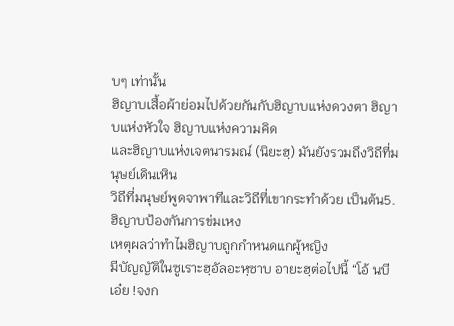บๆ เท่านั้น
ฮิญาบเสื้อผ้าย่อมไปด้วยกันกับฮิญาบแห่งดวงตา ฮิญาบแห่งหัวใจ ฮิญาบแห่งความคิด
และฮิญาบแห่งเจตนารมณ์ (นิยะฮฺ) มันยังรวมถึงวิถีที่มนุษย์เดินเหิน
วิถีที่มนุษย์พูดจาพาทีและวิถีที่เขากระทำด้วย เป็นต้น5. ฮิญาบป้องกันการข่มเหง
เหตุผลว่าทำไมฮิญาบถูกกำหนดแกผู้หญิง
มีบัญญัติในซูเราะฮฺอัลอะหฺซาบ อายะฮฺต่อไปนี้ “โอ้ นบีเอ๋ย !จงก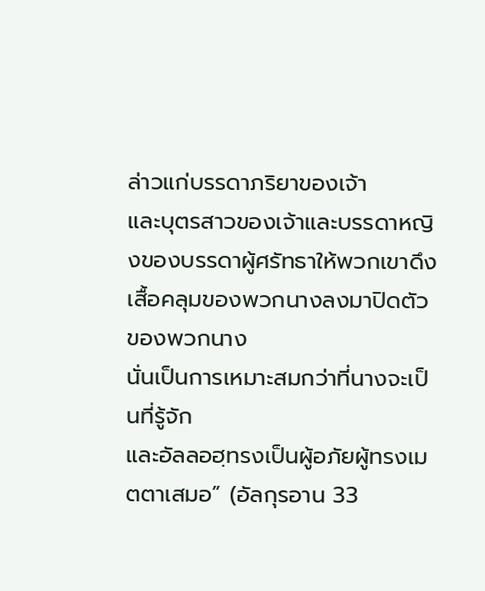ล่าวแก่บรรดาภริยาของเจ้า
และบุตรสาวของเจ้าและบรรดาหญิงของบรรดาผู้ศรัทธาให้พวกเขาดึงเสื้อคลุมของพวกนางลงมาปิดตัวของพวกนาง
นั่นเป็นการเหมาะสมกว่าที่นางจะเป็นที่รู้จัก
และอัลลอฮฺทรงเป็นผู้อภัยผู้ทรงเมตตาเสมอ” (อัลกุรอาน 33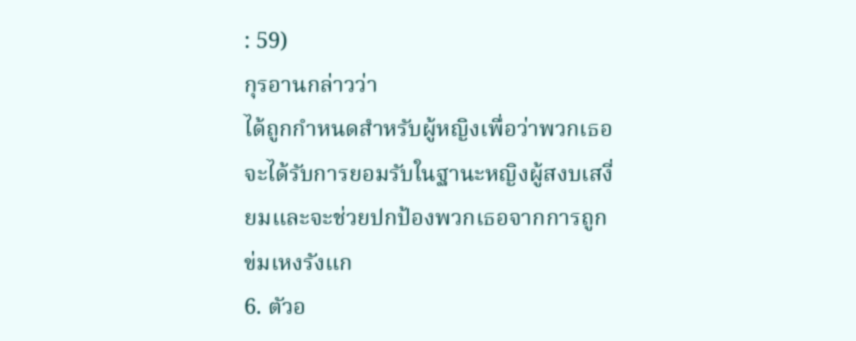: 59)
กุรอานกล่าวว่า
ได้ถูกกำหนดสำหรับผู้หญิงเพื่อว่าพวกเธอจะได้รับการยอมรับในฐานะหญิงผู้สงบเสงี่ยมและจะช่วยปกป้องพวกเธอจากการถูกข่มเหงรังแก
6. ตัวอ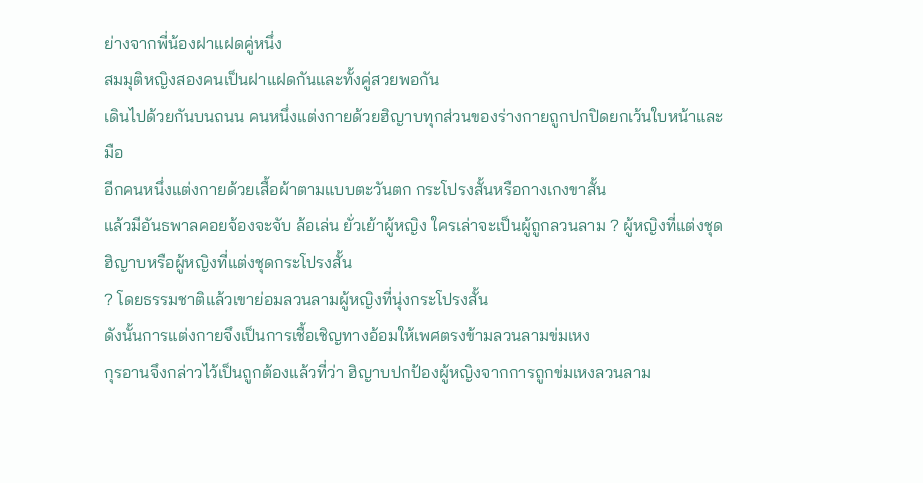ย่างจากพี่น้องฝาแฝดคู่หนึ่ง
สมมุติหญิงสองคนเป็นฝาแฝดกันและทั้งคู่สวยพอกัน
เดินไปด้วยกันบนถนน คนหนึ่งแต่งกายด้วยฮิญาบทุกส่วนของร่างกายถูกปกปิดยกเว้นใบหน้าและมือ
อีกคนหนึ่งแต่งกายด้วยเสื้อผ้าตามแบบตะวันตก กระโปรงสั้นหรือกางเกงขาสั้น
แล้วมีอันธพาลคอยจ้องจะจับ ล้อเล่น ยั่วเย้าผู้หญิง ใครเล่าจะเป็นผู้ถูกลวนลาม ? ผู้หญิงที่แต่งชุดฮิญาบหรือผู้หญิงที่แต่งชุดกระโปรงสั้น
? โดยธรรมชาติแล้วเขาย่อมลวนลามผู้หญิงที่นุ่งกระโปรงสั้น
ดังนั้นการแต่งกายจึงเป็นการเชื้อเชิญทางอ้อมให้เพศตรงข้ามลวนลามข่มเหง
กุรอานจึงกล่าวไว้เป็นถูกต้องแล้วที่ว่า ฮิญาบปกป้องผู้หญิงจากการถูกข่มเหงลวนลาม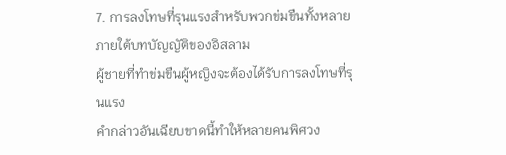7. การลงโทษที่รุนแรงสำหรับพวกข่มขืนทั้งหลาย
ภายใต้บทบัญญัติของอิสลาม
ผู้ชายที่ทำข่มขืนผู้หญิงจะต้องได้รับการลงโทษที่รุนแรง
คำกล่าวอันเฉียบขาดนี้ทำให้หลายคนพิศวง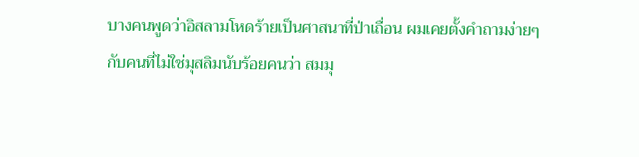บางคนพูดว่าอิสลามโหดร้ายเป็นศาสนาที่ป่าเถื่อน ผมเคยตั้งคำถามง่ายๆ
กับคนที่ไม่ใช่มุสลิมนับร้อยคนว่า สมมุ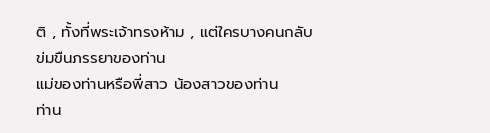ติ , ทั้งที่พระเจ้าทรงห้าม , แต่ใครบางคนกลับข่มขืนภรรยาของท่าน
แม่ของท่านหรือพี่สาว น้องสาวของท่าน
ท่าน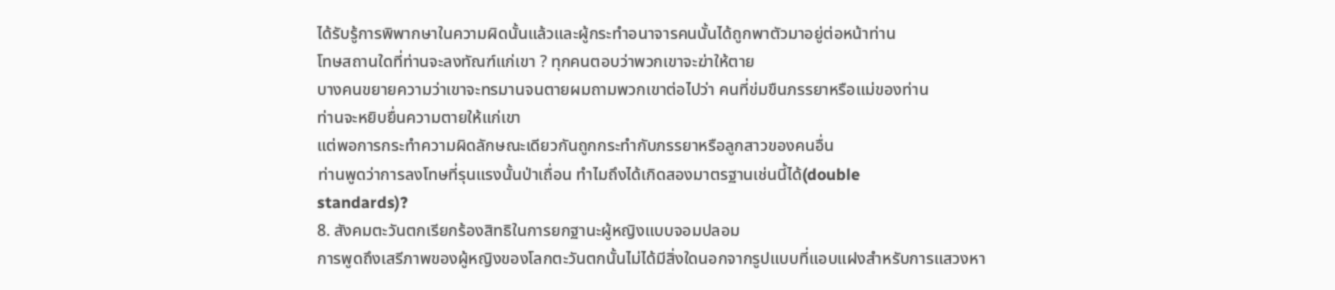ได้รับรู้การพิพากษาในความผิดนั้นแล้วและผู้กระทำอนาจารคนนั้นได้ถูกพาตัวมาอยู่ต่อหน้าท่าน
โทษสถานใดที่ท่านจะลงทัณฑ์แก่เขา ? ทุกคนตอบว่าพวกเขาจะฆ่าให้ตาย
บางคนขยายความว่าเขาจะทรมานจนตายผมถามพวกเขาต่อไปว่า คนที่ข่มขืนภรรยาหรือแม่ของท่าน
ท่านจะหยิบยื่นความตายให้แก่เขา
แต่พอการกระทำความผิดลักษณะเดียวกันถูกกระทำกับภรรยาหรือลูกสาวของคนอื่น
ท่านพูดว่าการลงโทษที่รุนแรงนั้นป่าเถื่อน ทำไมถึงได้เกิดสองมาตรฐานเช่นนี้ได้(double
standards)?
8. สังคมตะวันตกเรียกร้องสิทธิในการยกฐานะผู้หญิงแบบจอมปลอม
การพูดถึงเสรีภาพของผู้หญิงของโลกตะวันตกนั้นไม่ได้มีสิ่งใดนอกจากรูปแบบที่แอบแฝงสำหรับการแสวงหา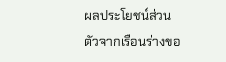ผลประโยชน์ส่วนตัวจากเรือนร่างขอ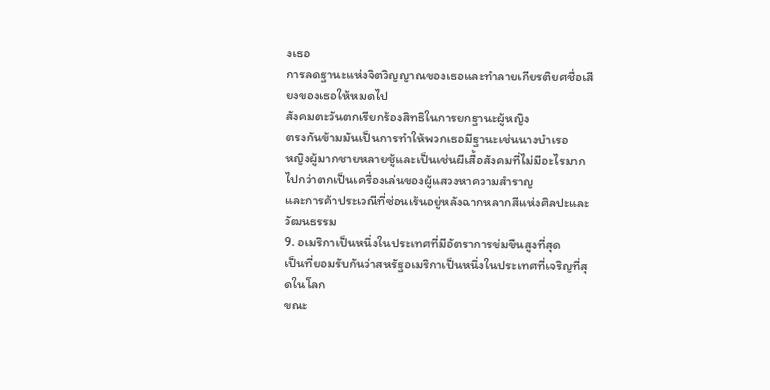งเธอ
การลดฐานะแห่งจิตวิญญาณของเธอและทำลายเกียรติยศชื่อเสียงของเธอให้หมดไป
สังคมตะวันตกเรียกร้องสิทธิในการยกฐานะผู้หญิง
ตรงกันข้ามมันเป็นการทำให้พวกเธอมีฐานะเช่นนางบำเรอ
หญิงผู้มากชายหลายชู้และเป็นเช่นผีเสื้อสังคมที่ไม่มีอะไรมากไปกว่าตกเป็นเครื่องเล่นของผู้แสวงหาความสำราญ
และการค้าประเวณีที่ซ่อนเร้นอยู่หลังฉากหลากสีแห่งศิลปะและวัฒนธรรม
9. อเมริกาเป็นหนึ่งในประเทศที่มีอัตราการข่มขืนสูงที่สุด
เป็นที่ยอมรับกันว่าสหรัฐอเมริกาเป็นหนึ่งในประเทศที่เจริญที่สุดในโลก
ขณะ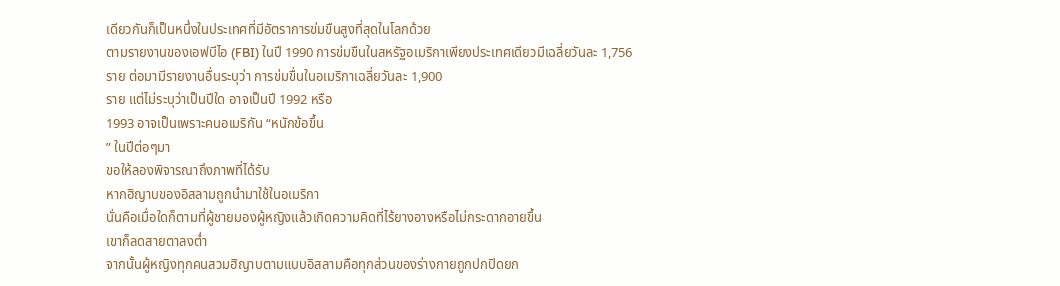เดียวกันก็เป็นหนึ่งในประเทศที่มีอัตราการข่มขืนสูงที่สุดในโลกด้วย
ตามรายงานของเอฟบีไอ (FBI) ในปี 1990 การข่มขืนในสหรัฐอเมริกาเพียงประเทศเดียวมีเฉลี่ยวันละ 1,756 ราย ต่อมามีรายงานอื่นระบุว่า การข่มขื่นในอเมริกาเฉลี่ยวันละ 1,900
ราย แต่ไม่ระบุว่าเป็นปีใด อาจเป็นปี 1992 หรือ
1993 อาจเป็นเพราะคนอเมริกัน “หนักข้อขึ้น
” ในปีต่อๆมา
ขอให้ลองพิจารณาถึงภาพที่ได้รับ
หากฮิญาบของอิสลามถูกนำมาใช้ในอเมริกา
นั่นคือเมื่อใดก็ตามที่ผู้ชายมองผู้หญิงแล้วเกิดความคิดที่ไร้ยางอางหรือไม่กระดากอายขึ้น
เขาก็ลดสายตาลงต่ำ
จากนั้นผู้หญิงทุกคนสวมฮิญาบตามแบบอิสลามคือทุกส่วนของร่างกายถูกปกปิดยก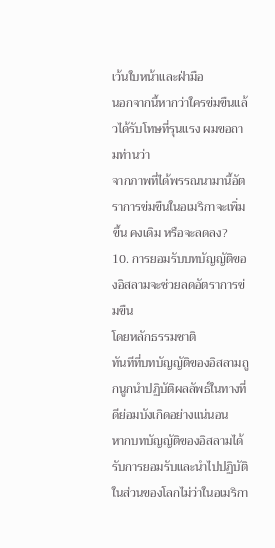เว้นใบหน้าและฝ่ามือ
นอกจากนี้หากว่าใครข่มขืนแล้วได้รับโทษที่รุนแรง ผมขอถามท่านว่า
จากภาพที่ได้พรรณนามานี้อัตราการข่มขืนในอเมริกาจะเพิ่มขึ้น คงเดิม หรือจะลดลง?
10. การยอมรับบทบัญญัติของอิสลามจะช่วยลดอัตราการข่มขืน
โดยหลักธรรมชาติ
ทันทีที่บทบัญญัติของอิสลามถูกนูกนำปฏิบัติผลลัพธ์ในทางที่ดีย่อมบังเกิดอย่างแน่นอน
หากบทบัญญัติของอิสลามได้รับการยอมรับและนำไปปฏิบัติในส่วนของโลกไม่ว่าในอเมริกา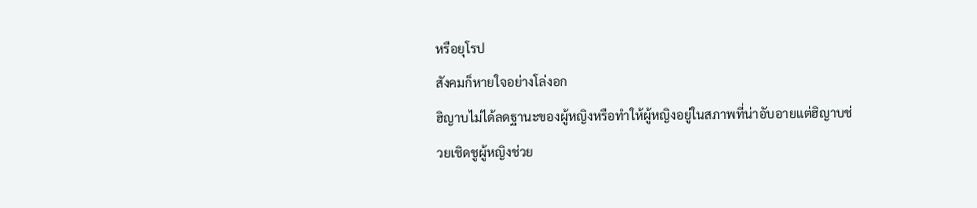หรือยุโรป
สังคมก็หายใจอย่างโล่งอก
ฮิญาบไม่ได้ลดฐานะของผู้หญิงหรือทำให้ผู้หญิงอยู่ในสภาพที่น่าอับอายแต่ฮิญาบช่วยเชิดชูผู้หญิงช่วย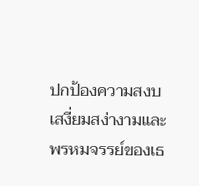ปกป้องความสงบเสงี่ยมสง่างามและพรหมจรรย์ของเธ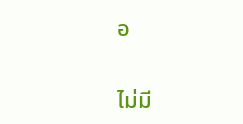อ


ไม่มี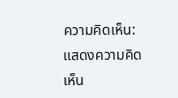ความคิดเห็น:
แสดงความคิดเห็น